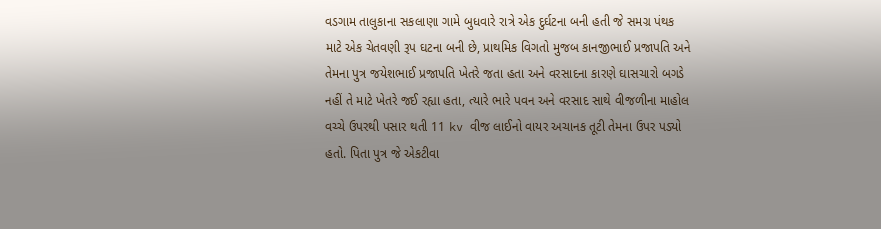વડગામ તાલુકાના સકલાણા ગામે બુધવારે રાત્રે એક દુર્ઘટના બની હતી જે સમગ્ર પંથક માટે એક ચેતવણી રૂપ ઘટના બની છે, પ્રાથમિક વિગતો મુજબ કાનજીભાઈ પ્રજાપતિ અને તેમના પુત્ર જયેશભાઈ પ્રજાપતિ ખેતરે જતા હતા અને વરસાદના કારણે ઘાસચારો બગડે નહીં તે માટે ખેતરે જઈ રહ્યા હતા, ત્યારે ભારે પવન અને વરસાદ સાથે વીજળીના માહોલ વચ્ચે ઉપરથી પસાર થતી 11 kv વીજ લાઈનો વાયર અચાનક તૂટી તેમના ઉપર પડ્યો હતો. પિતા પુત્ર જે એકટીવા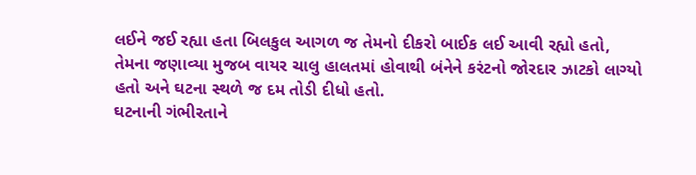લઈને જઈ રહ્યા હતા બિલકુલ આગળ જ તેમનો દીકરો બાઈક લઈ આવી રહ્યો હતો, તેમના જણાવ્યા મુજબ વાયર ચાલુ હાલતમાં હોવાથી બંનેને કરંટનો જોરદાર ઝાટકો લાગ્યો હતો અને ઘટના સ્થળે જ દમ તોડી દીધો હતો.
ઘટનાની ગંભીરતાને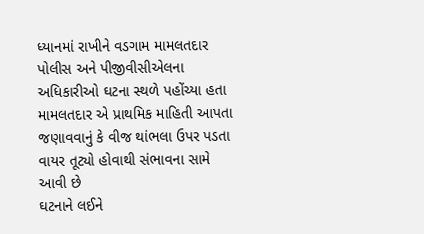ધ્યાનમાં રાખીને વડગામ મામલતદાર પોલીસ અને પીજીવીસીએલના અધિકારીઓ ઘટના સ્થળે પહોંચ્યા હતા મામલતદાર એ પ્રાથમિક માહિતી આપતા જણાવવાનું કે વીજ થાંભલા ઉપર પડતા વાયર તૂટ્યો હોવાથી સંભાવના સામે આવી છે
ઘટનાને લઈને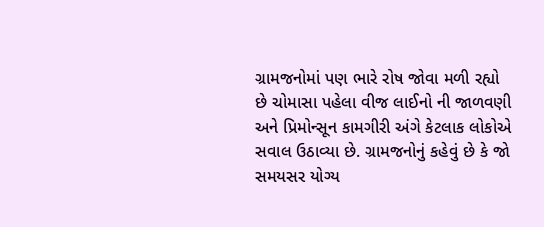ગ્રામજનોમાં પણ ભારે રોષ જોવા મળી રહ્યો છે ચોમાસા પહેલા વીજ લાઈનો ની જાળવણી અને પ્રિમોન્સૂન કામગીરી અંગે કેટલાક લોકોએ સવાલ ઉઠાવ્યા છે. ગ્રામજનોનું કહેવું છે કે જો સમયસર યોગ્ય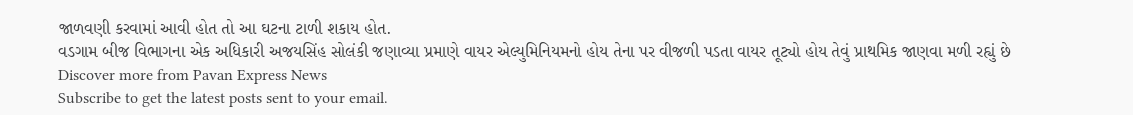જાળવણી કરવામાં આવી હોત તો આ ઘટના ટાળી શકાય હોત.
વડગામ બીજ વિભાગના એક અધિકારી અજયસિંહ સોલંકી જણાવ્યા પ્રમાણે વાયર એલ્યુમિનિયમનો હોય તેના પર વીજળી પડતા વાયર તૂટ્યો હોય તેવું પ્રાથમિક જાણવા મળી રહ્યું છે
Discover more from Pavan Express News
Subscribe to get the latest posts sent to your email.